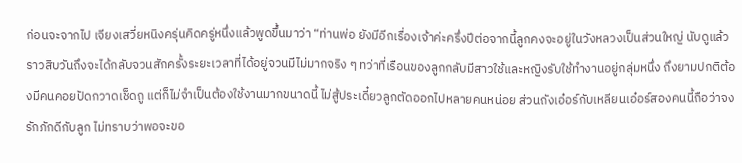ก่อนจะจากไป เจียงเสวี่ยหนิงครุ่นคิดครู่หนึ่งแล้วพูดขึ้นมาว่า “ท่านพ่อ ยังมีอีกเรื่องเจ้าค่ะครึ่งปีต่อจากนี้ลูกคงจะอยู่ในวังหลวงเป็นส่วนใหญ่ นับดูแล้วราวสิบวันถึงจะได้กลับจวนสักครั้งระยะเวลาที่ได้อยู่จวนมีไม่มากจริง ๆ ทว่าที่เรือนของลูกกลับมีสาวใช้และหญิงรับใช้ทำงานอยู่กลุ่มหนึ่ง ถึงยามปกติต้องมีคนคอยปัดกวาดเช็ดถู แต่ก็ไม่จำเป็นต้องใช้งานมากขนาดนี้ ไม่สู้ประเดี๋ยวลูกตัดออกไปหลายคนหน่อย ส่วนถังเอ๋อร์กับเหลียนเอ๋อร์สองคนนี้ถือว่าจงรักภักดีกับลูก ไม่ทราบว่าพอจะขอ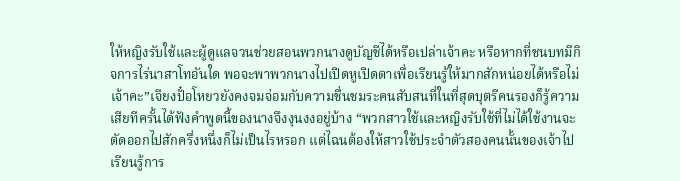ให้หญิงรับใช้และผู้ดูแลจวนช่วยสอนพวกนางดูบัญชีได้หรือเปล่าเจ้าคะ หรือหากที่ชนบทมีกิจการไร่นาสาโทอันใด พอจะพาพวกนางไปเปิดหูเปิดตาเพื่อเรียนรู้ให้มากสักหน่อยได้หรือไม่เจ้าคะ”เจียงปั๋อโหยวยังคงจมจ่อมกับความชื่นชมระคนสับสนที่ในที่สุดบุตรีคนรองก็รู้ความเสียทีครั้นได้ฟังคำพูดนี้ของนางจึงงุนงงอยู่บ้าง “พวกสาวใช้และหญิงรับใช้ที่ไม่ได้ใช้งานจะตัดออกไปสักครึ่งหนึ่งก็ไม่เป็นไรหรอก แต่ไฉนต้องให้สาวใช้ประจำตัวสองคนนั้นของเจ้าไปเรียนรู้การ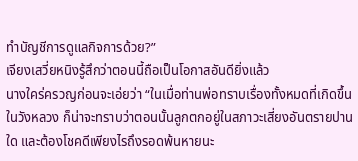ทำบัญชีการดูแลกิจการด้วย?”
เจียงเสวี่ยหนิงรู้สึกว่าตอนนี้ถือเป็นโอกาสอันดียิ่งแล้ว
นางใคร่ครวญก่อนจะเอ่ยว่า “ในเมื่อท่านพ่อทราบเรื่องทั้งหมดที่เกิดขึ้นในวังหลวง ก็น่าจะทราบว่าตอนนั้นลูกตกอยู่ในสภาวะเสี่ยงอันตรายปานใด และต้องโชคดีเพียงไรถึงรอดพ้นหายนะ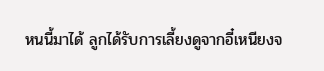หนนี้มาได้ ลูกได้รับการเลี้ยงดูจากอี๋เหนียงจ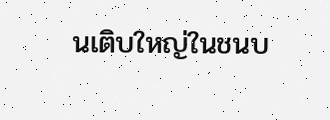นเติบใหญ่ในชนบ